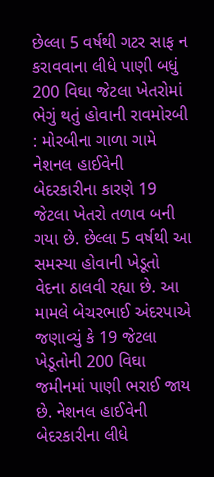છેલ્લા 5 વર્ષથી ગટર સાફ ન કરાવવાના લીધે પાણી બધું 200 વિઘા જેટલા ખેતરોમાં ભેગું થતું હોવાની રાવમોરબી : મોરબીના ગાળા ગામે નેશનલ હાઈવેની બેદરકારીના કારણે 19 જેટલા ખેતરો તળાવ બની ગયા છે. છેલ્લા 5 વર્ષથી આ સમસ્યા હોવાની ખેડૂતો વેદના ઠાલવી રહ્યા છે. આ મામલે બેચરભાઈ અંદરપાએ જણાવ્યું કે 19 જેટલા ખેડૂતોની 200 વિઘા જમીનમાં પાણી ભરાઈ જાય છે. નેશનલ હાઈવેની બેદરકારીના લીધે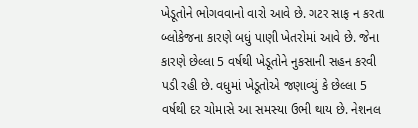ખેડૂતોને ભોગવવાનો વારો આવે છે. ગટર સાફ ન કરતા બ્લોકેજના કારણે બધું પાણી ખેતરોમાં આવે છે. જેના કારણે છેલ્લા 5 વર્ષથી ખેડૂતોને નુકસાની સહન કરવી પડી રહી છે. વધુમાં ખેડૂતોએ જણાવ્યું કે છેલ્લા 5 વર્ષથી દર ચોમાસે આ સમસ્યા ઉભી થાય છે. નેશનલ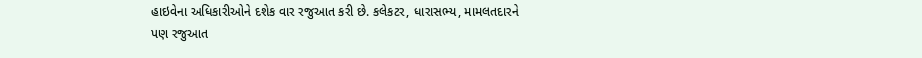હાઇવેના અધિકારીઓને દશેક વાર રજુઆત કરી છે. કલેકટર, ધારાસભ્ય, મામલતદારને પણ રજુઆત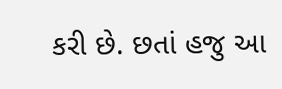કરી છે. છતાં હજુ આ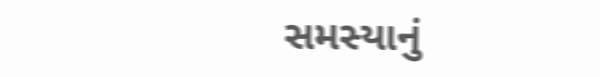સમસ્યાનું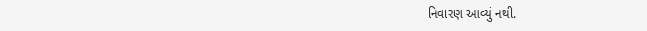નિવારણ આવ્યું નથી.